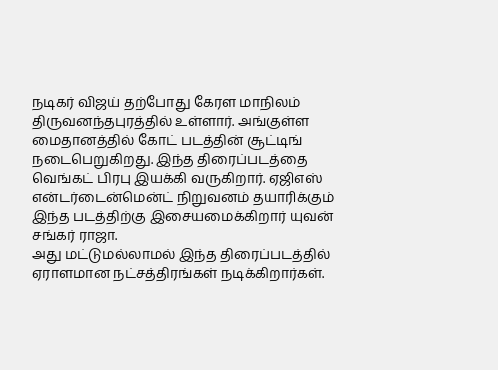நடிகர் விஜய் தற்போது கேரள மாநிலம் திருவனந்தபுரத்தில் உள்ளார். அங்குள்ள மைதானத்தில் கோட் படத்தின் சூட்டிங் நடைபெறுகிறது. இந்த திரைப்படத்தை வெங்கட் பிரபு இயக்கி வருகிறார். ஏஜிஎஸ் என்டர்டைன்மென்ட் நிறுவனம் தயாரிக்கும் இந்த படத்திற்கு இசையமைக்கிறார் யுவன் சங்கர் ராஜா.
அது மட்டுமல்லாமல் இந்த திரைப்படத்தில் ஏராளமான நட்சத்திரங்கள் நடிக்கிறார்கள்.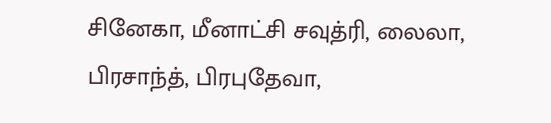சினேகா, மீனாட்சி சவுத்ரி, லைலா, பிரசாந்த், பிரபுதேவா,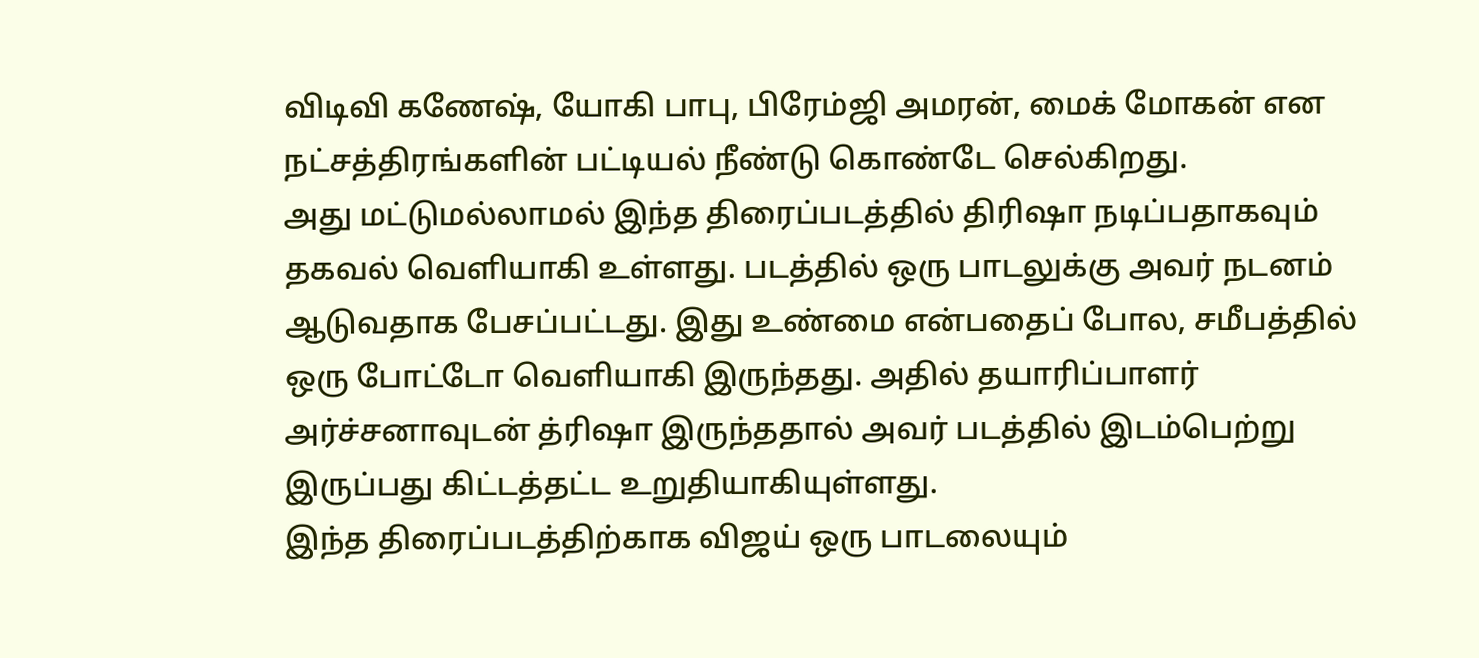விடிவி கணேஷ், யோகி பாபு, பிரேம்ஜி அமரன், மைக் மோகன் என நட்சத்திரங்களின் பட்டியல் நீண்டு கொண்டே செல்கிறது.
அது மட்டுமல்லாமல் இந்த திரைப்படத்தில் திரிஷா நடிப்பதாகவும் தகவல் வெளியாகி உள்ளது. படத்தில் ஒரு பாடலுக்கு அவர் நடனம் ஆடுவதாக பேசப்பட்டது. இது உண்மை என்பதைப் போல, சமீபத்தில் ஒரு போட்டோ வெளியாகி இருந்தது. அதில் தயாரிப்பாளர் அர்ச்சனாவுடன் த்ரிஷா இருந்ததால் அவர் படத்தில் இடம்பெற்று இருப்பது கிட்டத்தட்ட உறுதியாகியுள்ளது.
இந்த திரைப்படத்திற்காக விஜய் ஒரு பாடலையும்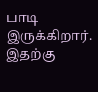பாடி இருக்கிறார். இதற்கு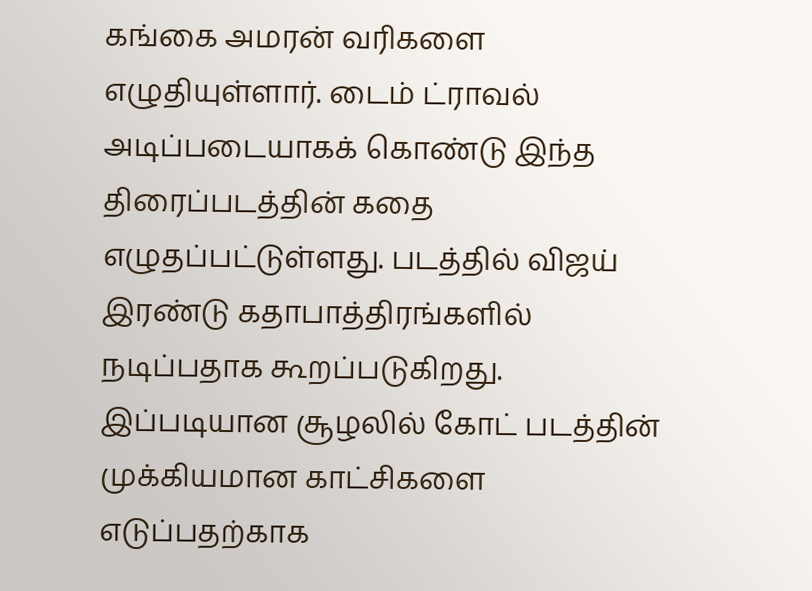கங்கை அமரன் வரிகளை எழுதியுள்ளார். டைம் ட்ராவல் அடிப்படையாகக் கொண்டு இந்த திரைப்படத்தின் கதை எழுதப்பட்டுள்ளது. படத்தில் விஜய் இரண்டு கதாபாத்திரங்களில் நடிப்பதாக கூறப்படுகிறது.
இப்படியான சூழலில் கோட் படத்தின் முக்கியமான காட்சிகளை எடுப்பதற்காக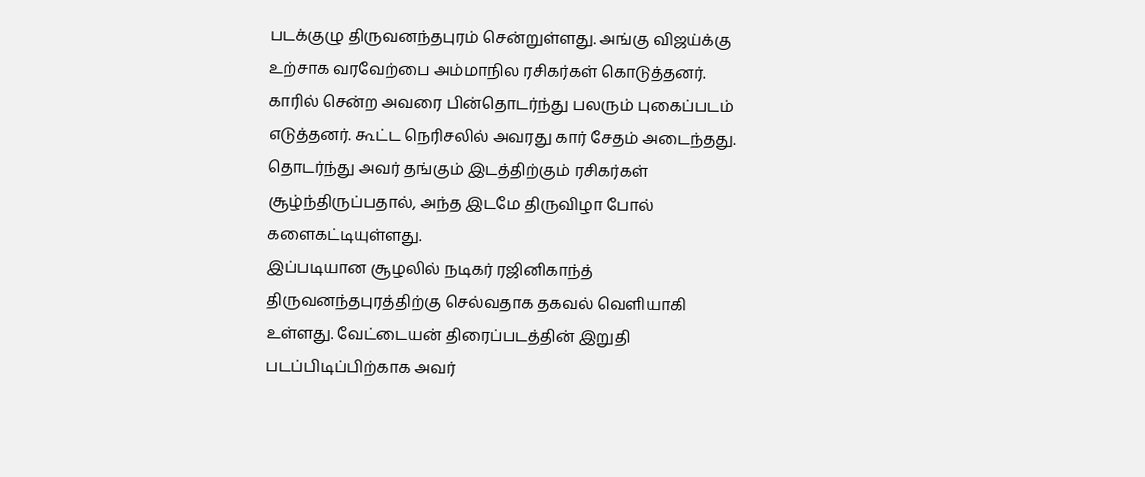படக்குழு திருவனந்தபுரம் சென்றுள்ளது. அங்கு விஜய்க்கு உற்சாக வரவேற்பை அம்மாநில ரசிகர்கள் கொடுத்தனர். காரில் சென்ற அவரை பின்தொடர்ந்து பலரும் புகைப்படம் எடுத்தனர். கூட்ட நெரிசலில் அவரது கார் சேதம் அடைந்தது. தொடர்ந்து அவர் தங்கும் இடத்திற்கும் ரசிகர்கள் சூழ்ந்திருப்பதால், அந்த இடமே திருவிழா போல் களைகட்டியுள்ளது.
இப்படியான சூழலில் நடிகர் ரஜினிகாந்த் திருவனந்தபுரத்திற்கு செல்வதாக தகவல் வெளியாகி உள்ளது. வேட்டையன் திரைப்படத்தின் இறுதி படப்பிடிப்பிற்காக அவர்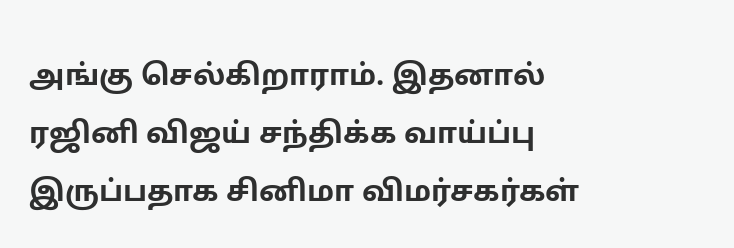அங்கு செல்கிறாராம். இதனால் ரஜினி விஜய் சந்திக்க வாய்ப்பு இருப்பதாக சினிமா விமர்சகர்கள்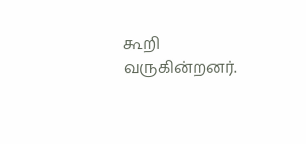கூறி வருகின்றனர்.